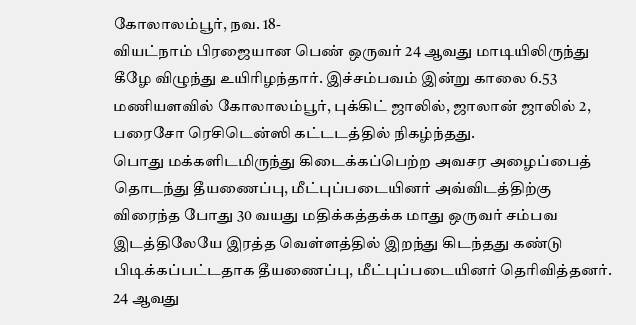கோலாலம்பூர், நவ. 18-
வியட்நாம் பிரஜையான பெண் ஒருவர் 24 ஆவது மாடியிலிருந்து கீழே விழுந்து உயிரிழந்தார். இச்சம்பவம் இன்று காலை 6.53 மணியளவில் கோலாலம்பூர், புக்கிட் ஜாலில், ஜாலான் ஜாலில் 2, பரைசோ ரெசிடென்ஸி கட்டடத்தில் நிகழ்ந்தது.
பொது மக்களிடமிருந்து கிடைக்கப்பெற்ற அவசர அழைப்பைத் தொடந்து தீயணைப்பு, மீட்புப்படையினர் அவ்விடத்திற்கு விரைந்த போது 30 வயது மதிக்கத்தக்க மாது ஒருவர் சம்பவ இடத்திலேயே இரத்த வெள்ளத்தில் இறந்து கிடந்தது கண்டு பிடிக்கப்பட்டதாக தீயணைப்பு, மீட்புப்படையினர் தெரிவித்தனர்.
24 ஆவது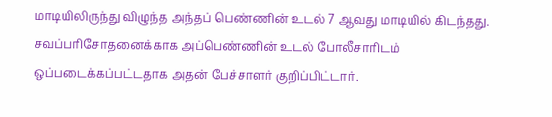மாடியிலிருந்து விழுந்த அந்தப் பெண்ணின் உடல் 7 ஆவது மாடியில் கிடந்தது. சவப்பரிசோதனைக்காக அப்பெண்ணின் உடல் போலீசாரிடம் ஒப்படைக்கப்பட்டதாக அதன் பேச்சாளர் குறிப்பிட்டார்.